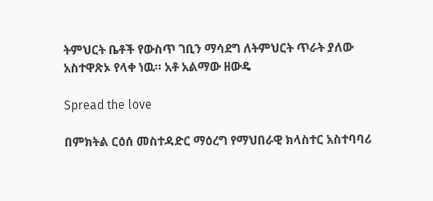ትምህርት ቤቶች የውስጥ ገቢን ማሳደግ ለትምህርት ጥራት ያለው አስተዋጽኦ የላቀ ነዉ። አቶ አልማው ዘውዴ

Spread the love

በምክትል ርዕሰ መስተዳድር ማዕረግ የማህበራዊ ክላስተር አስተባባሪ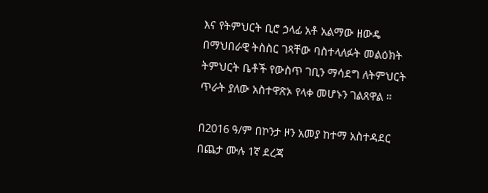እና የትምህርት ቢሮ ኃላፊ አቶ አልማው ዘውዴ በማህበራዊ ትስስር ገጻቸው ባስተላለፉት መልዕክት ትምህርት ቤቶች የውስጥ ገቢን ማሳደግ ለትምህርት ጥራት ያለው አስተዋጽኦ የላቀ መሆኑን ገልጸዋል ።

በ2016 ዓ/ም በኮንታ ዞን አመያ ከተማ አስተዳደር በጨታ ሙሉ 1ኛ ደረጃ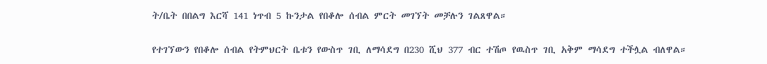ት/ቤት በበልግ እርሻ 141 ነጥብ 5 ኩንታል የበቆሎ ሰብል ምርት መገኘት መቻሉን ገልጸዋል።

የተገኘውን የበቆሎ ሰብል የትምህርት ቤቱን የውስጥ ገቢ ለማሳደግ በ230 ሺህ 377 ብር ተሽጦ የዉስጥ ገቢ አቅም ማሳደግ ተችሏል ብለዋል።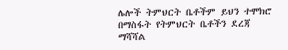ሌሎች ትምህርት ቤቶችም ይህን ተሞክሮ በማስፋት የትምህርት ቤቶችን ደረጃ ማሻሻል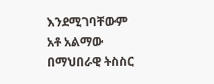እንደሚገባቸውም አቶ አልማው በማህበራዊ ትስስር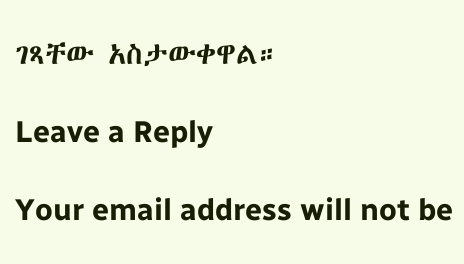ገጻቸው አስታውቀዋል።

Leave a Reply

Your email address will not be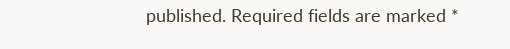published. Required fields are marked *